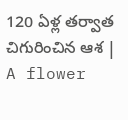120 ఏళ్ల తర్వాత చిగురించిన ఆశ | A flower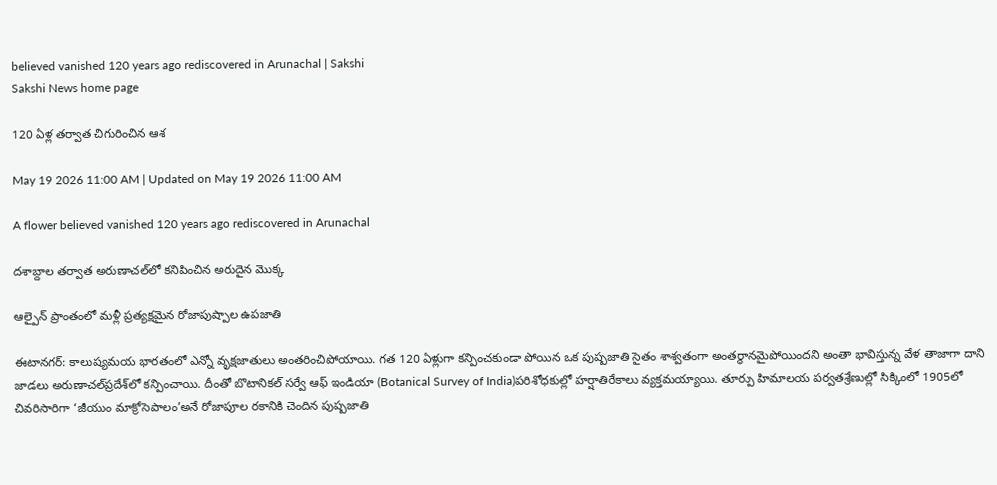believed vanished 120 years ago rediscovered in Arunachal | Sakshi
Sakshi News home page

120 ఏళ్ల తర్వాత చిగురించిన ఆశ

May 19 2026 11:00 AM | Updated on May 19 2026 11:00 AM

A flower believed vanished 120 years ago rediscovered in Arunachal

దశాబ్దాల తర్వాత అరుణాచల్‌లో కనిపించిన అరుదైన మొక్క

ఆల్పైన్‌ ప్రాంతంలో మళ్లీ ప్రత్యక్షమైన రోజాపుష్పాల ఉపజాతి

ఈటానగర్‌: కాలుష్యమయ భారతంలో ఎన్నో వృక్షజాతులు అంతరించిపోయాయి. గత 120 ఏళ్లుగా కన్పించకుండా పోయిన ఒక పుష్పజాతి సైతం శాశ్వతంగా అంతర్థానమైపోయిందని అంతా భావిస్తున్న వేళ తాజాగా దాని జాడలు అరుణాచల్‌ప్రదేశ్‌లో కన్పించాయి. దీంతో బొటానికల్‌ సర్వే ఆఫ్‌ ఇండియా (Botanical Survey of India)పరిశోధకుల్లో హర్షాతిరేకాలు వ్యక్తమయ్యాయి. తూర్పు హిమాలయ పర్వతశ్రేణుల్లో సిక్కింలో 1905లో చివరిసారిగా ‘జీయుం మాక్రోసెపాలం’అనే రోజాపూల రకానికి చెందిన పుష్పజాతి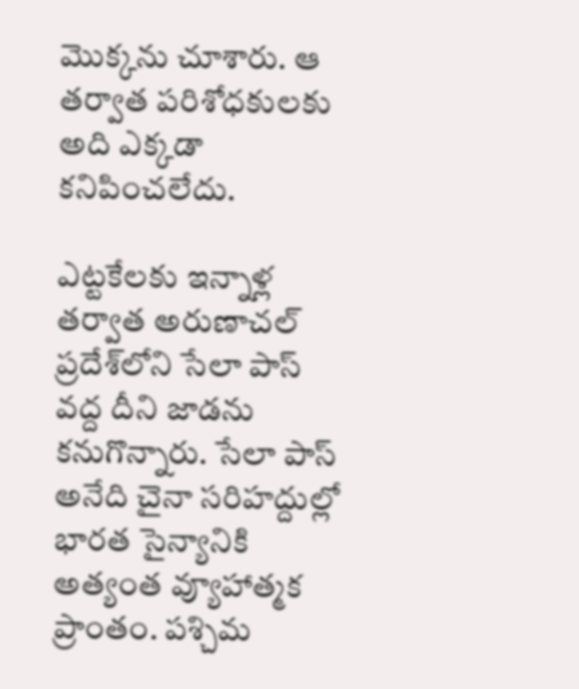మొక్కను చూశారు. ఆ తర్వాత పరిశోధకులకు అది ఎక్కడా కనిపించలేదు.

ఎట్టకేలకు ఇన్నాళ్ల తర్వాత అరుణాచల్‌ ప్రదేశ్‌లోని సేలా పాస్‌ వద్ద దీని జాడను కనుగొన్నారు. సేలా పాస్‌ అనేది చైనా సరిహద్దుల్లో భారత సైన్యానికి అత్యంత వ్యూహాత్మక ప్రాంతం. పశ్చిమ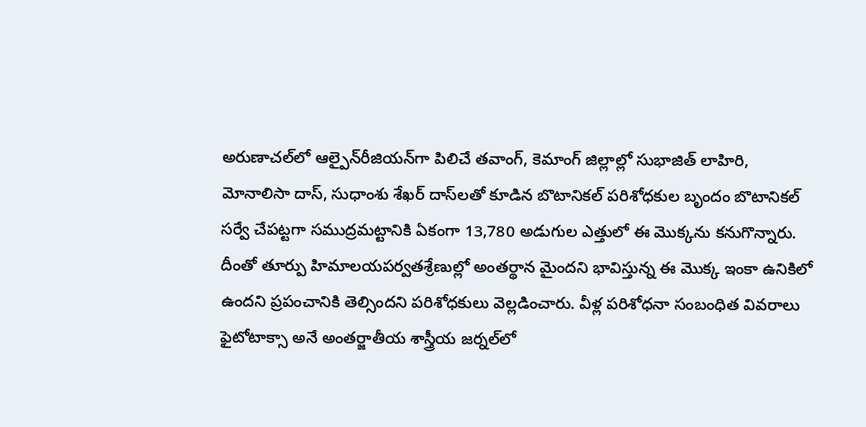అరుణాచల్‌లో ఆల్పైన్‌రీజియన్‌గా పిలిచే తవాంగ్, కెమాంగ్‌ జిల్లాల్లో సుభాజిత్‌ లాహిరి, మోనాలిసా దాస్, సుధాంశు శేఖర్‌ దాస్‌లతో కూడిన బొటానికల్‌ పరిశోధకుల బృందం బొటానికల్‌ సర్వే చేపట్టగా సముద్రమట్టానికి ఏకంగా 13,780 అడుగుల ఎత్తులో ఈ మొక్కను కనుగొన్నారు. దీంతో తూర్పు హిమాలయపర్వతశ్రేణుల్లో అంతర్థాన మైందని భావిస్తున్న ఈ మొక్క ఇంకా ఉనికిలో ఉందని ప్రపంచానికి తెల్సిందని పరిశోధకులు వెల్లడించారు. వీళ్ల పరిశోధనా సంబంధిత వివరాలు ఫైటోటాక్సా అనే అంతర్జాతీయ శాస్త్రీయ జర్నల్‌లో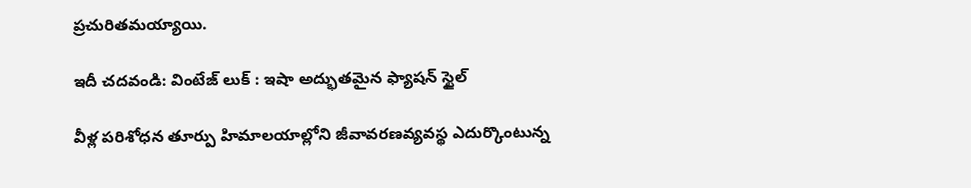ప్రచురితమయ్యాయి.

ఇదీ చదవండి: వింటేజ్ లుక్‌ : ఇషా అద్భుతమైన ఫ్యాషన్ స్టైల్‌

వీళ్ల పరిశోధన తూర్పు హిమాలయాల్లోని జీవావరణవ్యవస్థ ఎదుర్కొంటున్న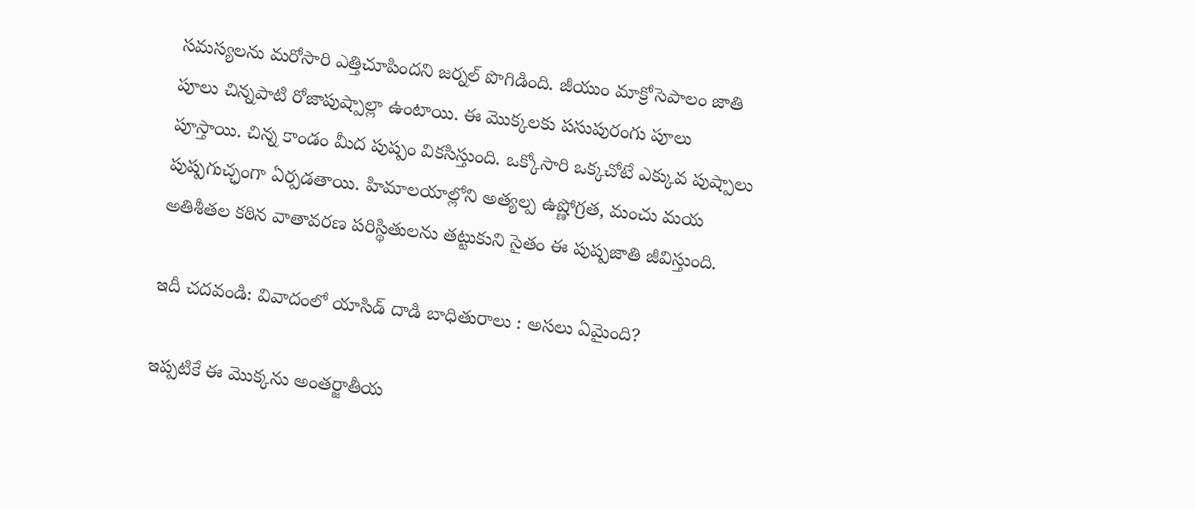సమస్యలను మరోసారి ఎత్తిచూపిందని జర్నల్‌ పొగిడింది. జీయుం మాక్రోసెపాలం జాతి పూలు చిన్నపాటి రోజాపుష్పాల్లా ఉంటాయి. ఈ మొక్కలకు పసుపురంగు పూలు పూస్తాయి. చిన్న కాండం మీద పుష్పం వికసిస్తుంది. ఒక్కోసారి ఒక్కచోటే ఎక్కువ పుష్పాలు పుష్పగుచ్ఛంగా ఏర్పడతాయి. హిమాలయాల్లోని అత్యల్ప ఉష్ణోగ్రత, మంచు మయ అతిశీతల కఠిన వాతావరణ పరిస్థితులను తట్టుకుని సైతం ఈ పుష్పజాతి జీవిస్తుంది.

ఇదీ చదవండి: వివాదంలో యాసిడ్‌ దాడి బాధితురాలు : అసలు ఏమైంది?

ఇప్పటికే ఈ మొక్కను అంతర్జాతీయ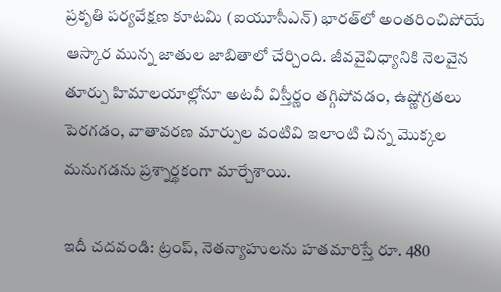ప్రకృతి పర్యవేక్షణ కూటమి (ఐయూసీఎన్‌) భారత్‌లో అంతరించిపోయే ఆస్కార మున్న జాతుల జాబితాలో చేర్చింది. జీవవైవిధ్యానికి నెలవైన తూర్పు హిమాలయాల్లోనూ అటవీ విస్తీర్ణం తగ్గిపోవడం, ఉష్ణోగ్రతలు పెరగడం, వాతావరణ మార్పుల వంటివి ఇలాంటి చిన్న మొక్కల మనుగడను ప్రశ్నార్థకంగా మార్చేశాయి.

ఇదీ చదవండి: ట్రంప్‌, నెతన్యాహులను హతమారిస్తే రూ. 480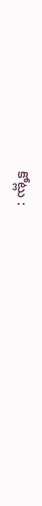కోట్లు :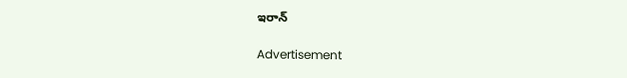ఇరాన్‌

Advertisement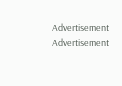Advertisement
Advertisement